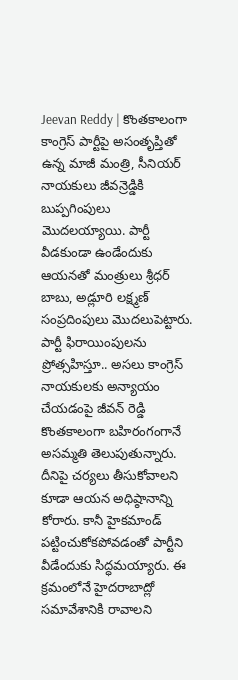Jeevan Reddy | కొంతకాలంగా కాంగ్రెస్ పార్టీపై అసంతృప్తితో ఉన్న మాజీ మంత్రి, సీనియర్ నాయకులు జీవన్రెడ్డికి బుప్పగింపులు మొదలయ్యాయి. పార్టీ వీడకుండా ఉండేందుకు ఆయనతో మంత్రులు శ్రీధర్ బాబు, అడ్లూరి లక్ష్మణ్ సంప్రదింపులు మొదలుపెట్టారు.
పార్టీ ఫిరాయింపులను ప్రోత్సహిస్తూ.. అసలు కాంగ్రెస్ నాయకులకు అన్యాయం చేయడంపై జీవన్ రెడ్డి కొంతకాలంగా బహిరంగంగానే అసమ్మతి తెలుపుతున్నారు. దీనిపై చర్యలు తీసుకోవాలని కూడా ఆయన అధిష్ఠానాన్ని కోరారు. కానీ హైకమాండ్ పట్టించుకోకపోవడంతో పార్టీని వీడేందుకు సిద్ధమయ్యారు. ఈ క్రమంలోనే హైదరాబాద్లో సమావేశానికి రావాలని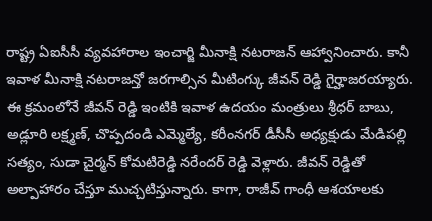రాష్ట్ర ఏఐసీసీ వ్యవహారాల ఇంచార్జి మీనాక్షి నటరాజన్ ఆహ్వానించారు. కానీ ఇవాళ మీనాక్షి నటరాజన్తో జరగాల్సిన మీటింగ్కు జీవన్ రెడ్డి గైర్హాజరయ్యారు.
ఈ క్రమంలోనే జీవన్ రెడ్డి ఇంటికి ఇవాళ ఉదయం మంత్రులు శ్రీధర్ బాబు, అడ్లూరి లక్ష్మణ్, చొప్పదండి ఎమ్మెల్యే, కరీంనగర్ డీసీసీ అధ్యక్షుడు మేడిపల్లి సత్యం, సుడా చైర్మన్ కోమటిరెడ్డి నరేందర్ రెడ్డి వెళ్లారు. జీవన్ రెడ్డితో అల్పాహారం చేస్తూ ముచ్చటిస్తున్నారు. కాగా, రాజీవ్ గాంధీ ఆశయాలకు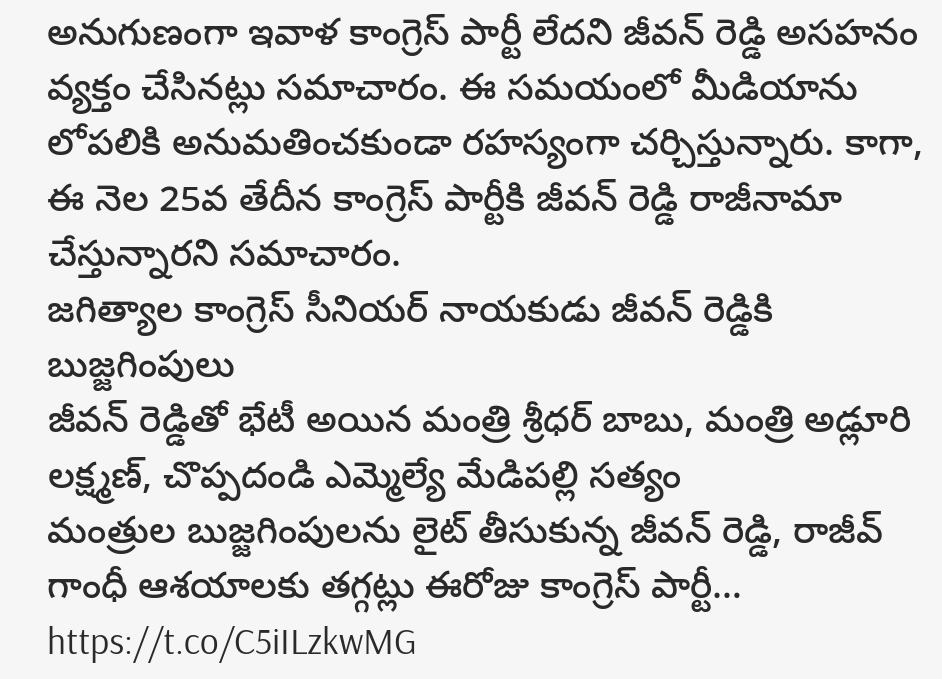అనుగుణంగా ఇవాళ కాంగ్రెస్ పార్టీ లేదని జీవన్ రెడ్డి అసహనం వ్యక్తం చేసినట్లు సమాచారం. ఈ సమయంలో మీడియాను లోపలికి అనుమతించకుండా రహస్యంగా చర్చిస్తున్నారు. కాగా, ఈ నెల 25వ తేదీన కాంగ్రెస్ పార్టీకి జీవన్ రెడ్డి రాజీనామా చేస్తున్నారని సమాచారం.
జగిత్యాల కాంగ్రెస్ సీనియర్ నాయకుడు జీవన్ రెడ్డికి బుజ్జగింపులు
జీవన్ రెడ్డితో భేటీ అయిన మంత్రి శ్రీధర్ బాబు, మంత్రి అడ్లూరి లక్ష్మణ్, చొప్పదండి ఎమ్మెల్యే మేడిపల్లి సత్యం
మంత్రుల బుజ్జగింపులను లైట్ తీసుకున్న జీవన్ రెడ్డి, రాజీవ్ గాంధీ ఆశయాలకు తగ్గట్లు ఈరోజు కాంగ్రెస్ పార్టీ… https://t.co/C5iILzkwMG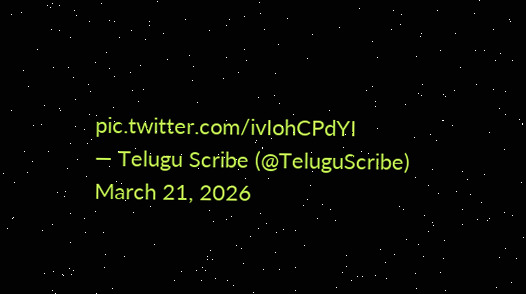pic.twitter.com/ivIohCPdYI
— Telugu Scribe (@TeluguScribe) March 21, 2026